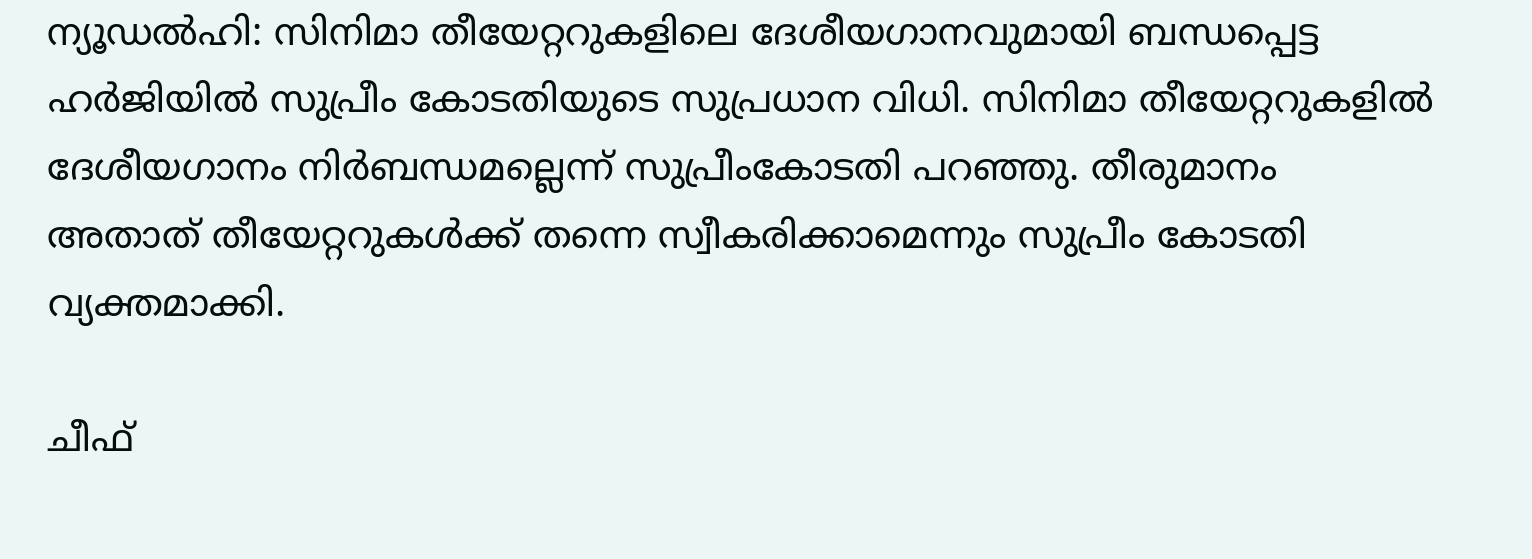ന്യൂഡൽഹി: സിനിമാ തീയേറ്ററുകളിലെ ദേശീയഗാനവുമായി ബന്ധപ്പെട്ട ഹർജിയിൽ സുപ്രീം കോടതിയുടെ സുപ്രധാന വിധി. സിനിമാ തീയേറ്ററുകളിൽ ദേശീയഗാനം നിർബന്ധമല്ലെന്ന് സുപ്രീംകോടതി പറഞ്ഞു. തീരുമാനം അതാത് തീയേറ്ററുകൾക്ക് തന്നെ സ്വീകരിക്കാമെന്നും സുപ്രീം കോടതി വ്യക്തമാക്കി.

ചീഫ്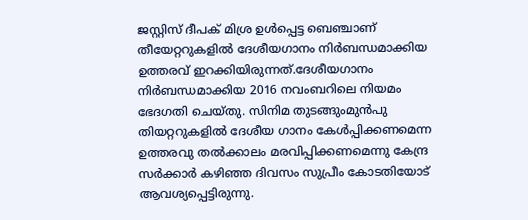ജസ്റ്റിസ് ദീപക് മിശ്ര ഉൾപ്പെട്ട ബെഞ്ചാണ് തീയേറ്ററുകളിൽ ദേശീയഗാനം നിർബന്ധമാക്കിയ ഉത്തരവ് ഇറക്കിയിരുന്നത്.ദേശീയഗാനം നിർബന്ധമാക്കിയ 2016 നവംബറിലെ നിയമം ഭേദഗതി ചെയ്തു. സിനിമ തുടങ്ങുംമുൻപു തിയറ്ററുകളിൽ ദേശീയ ഗാനം കേൾപ്പിക്കണമെന്ന ഉത്തരവു തൽക്കാലം മരവിപ്പിക്കണമെന്നു കേന്ദ്ര സർക്കാർ കഴിഞ്ഞ ദിവസം സുപ്രീം കോടതിയോട് ആവശ്യപ്പെട്ടിരുന്നു.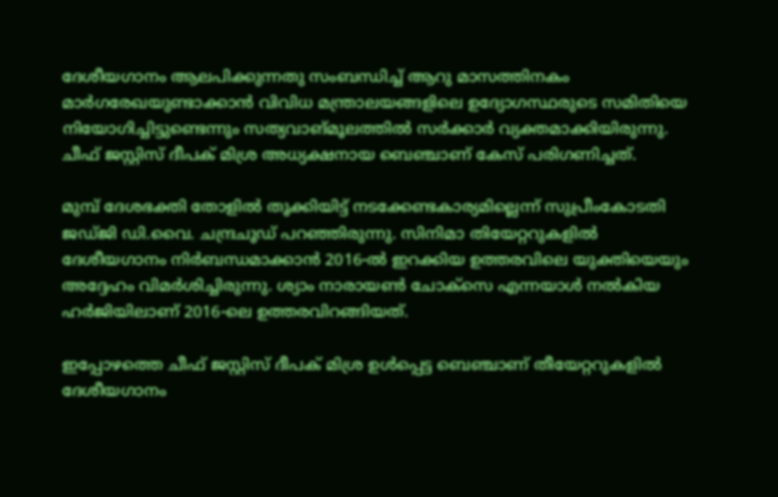ദേശീയഗാനം ആലപിക്കുന്നതു സംബന്ധിച്ച് ആറു മാസത്തിനകം മാർഗരേഖയുണ്ടാക്കാൻ വിവിധ മന്ത്രാലയങ്ങളിലെ ഉദ്യോഗസ്ഥരുടെ സമിതിയെ നിയോഗിച്ചിട്ടുണ്ടെന്നും സത്യവാങ്മൂലത്തിൽ സർക്കാർ വ്യക്തമാക്കിയിരുന്നു. ചീഫ് ജസ്റ്റിസ് ദീപക് മിശ്ര അധ്യക്ഷനായ ബെഞ്ചാണ് കേസ് പരിഗണിച്ചത്.

മുമ്പ് ദേശഭക്തി തോളിൽ തൂക്കിയിട്ട് നടക്കേണ്ടകാര്യമില്ലെന്ന് സുപ്രീംകോടതി ജഡ്ജി ഡി.വൈ. ചന്ദ്രചൂഡ് പറഞ്ഞിരുന്നു. സിനിമാ തിയേറ്ററുകളിൽ ദേശീയഗാനം നിർബന്ധമാക്കാൻ 2016-ൽ ഇറക്കിയ ഉത്തരവിലെ യുക്തിയെയും അദ്ദേഹം വിമർശിച്ചിരുന്നു. ശ്യാം നാരായൺ ചോക്സെ എന്നയാൾ നൽകിയ ഹർജിയിലാണ് 2016-ലെ ഉത്തരവിറങ്ങിയത്.

ഇപ്പോഴത്തെ ചീഫ് ജസ്റ്റിസ് ദീപക് മിശ്ര ഉൾപ്പെട്ട ബെഞ്ചാണ് തീയേറ്ററുകളിൽ ദേശീയഗാനം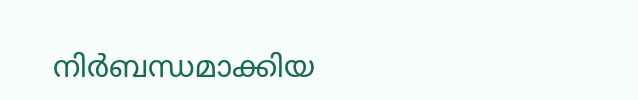നിർബന്ധമാക്കിയ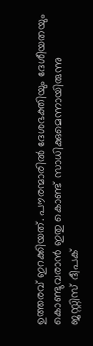ഉത്തരവ് ഇറക്കിയത്. പൗരന്മാരിൽ ദേശഭക്തിയും ദേശീയതയും കൊണ്ടുവരാൻ ഇതു കൊണ്ട് സാധിക്കുമെന്നായിരുന്നു ജസ്റ്റിസ് ദീപക്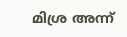മിശ്ര അന്ന്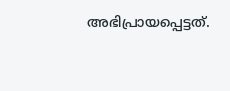അഭിപ്രായപ്പെട്ടത്.